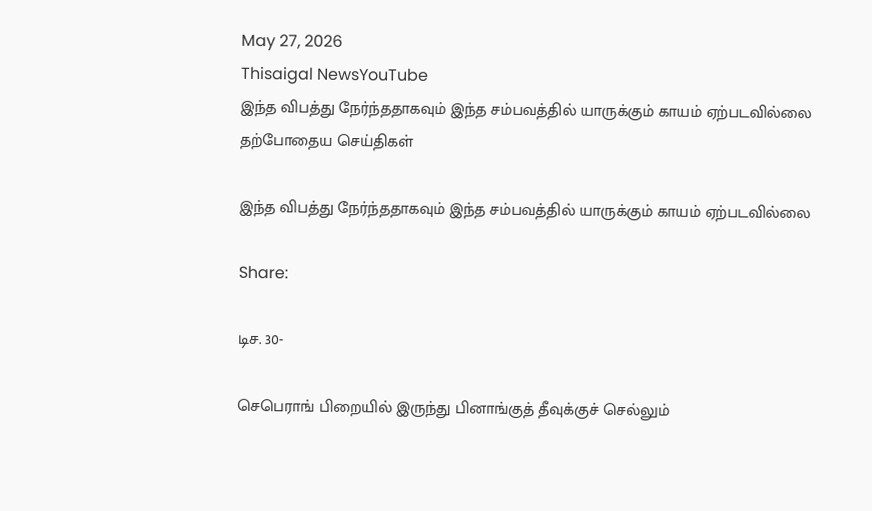May 27, 2026
Thisaigal NewsYouTube
இந்த விபத்து நேர்ந்ததாகவும் இந்த சம்பவத்தில் யாருக்கும் காயம் ஏற்படவில்லை
தற்போதைய செய்திகள்

இந்த விபத்து நேர்ந்ததாகவும் இந்த சம்பவத்தில் யாருக்கும் காயம் ஏற்படவில்லை

Share:

டிச. 30-

செபெராங் பிறையில் இருந்து பினாங்குத் தீவுக்குச் செல்லும்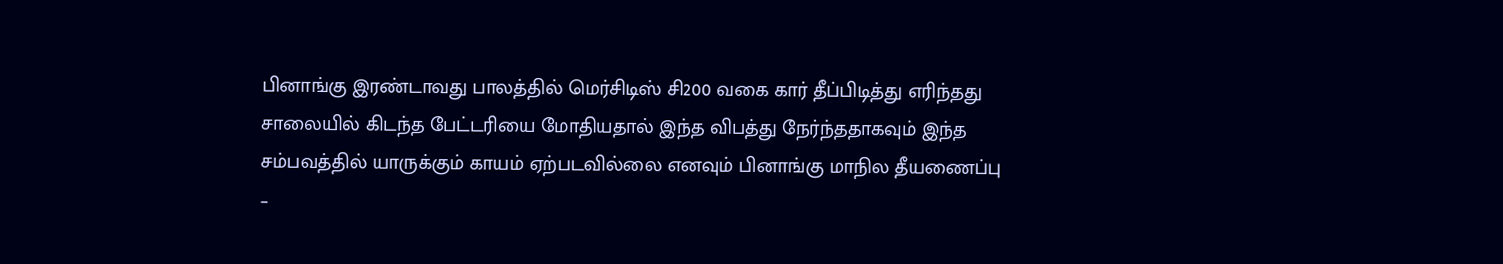பினாங்கு இரண்டாவது பாலத்தில் மெர்சிடிஸ் சி200 வகை கார் தீப்பிடித்து எரிந்தது சாலையில் கிடந்த பேட்டரியை மோதியதால் இந்த விபத்து நேர்ந்ததாகவும் இந்த சம்பவத்தில் யாருக்கும் காயம் ஏற்படவில்லை எனவும் பினாங்கு மாநில தீயணைப்பு –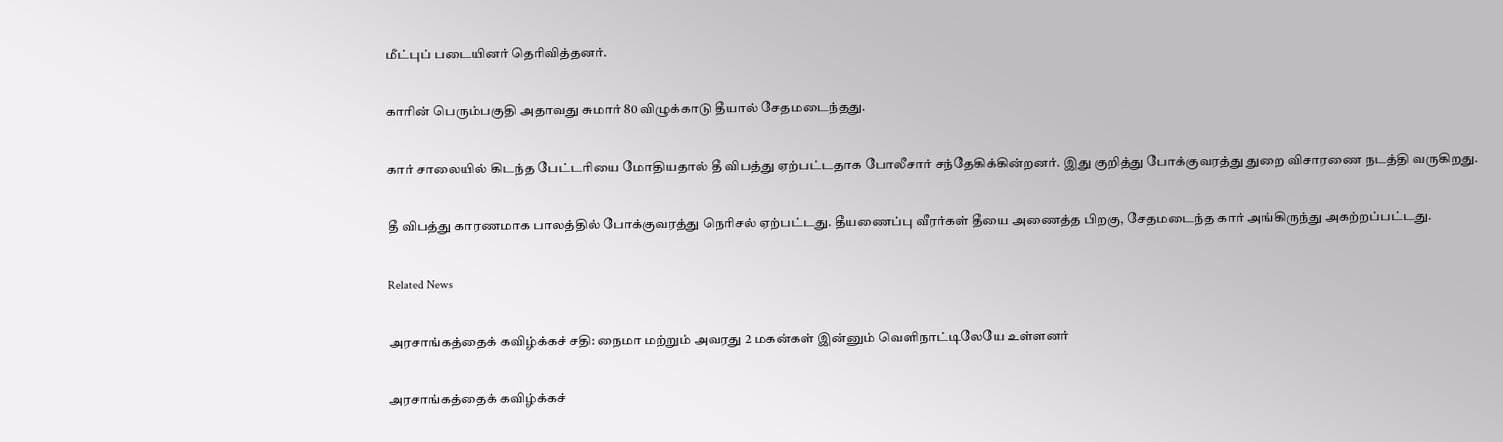மீட்புப் படையினர் தெரிவித்தனர்.

காரின் பெரும்பகுதி அதாவது சுமார் 80 விழுக்காடு தீயால் சேதமடைந்தது.

கார் சாலையில் கிடந்த பேட்டரியை மோதியதால் தீ விபத்து ஏற்பட்டதாக போலீசார் சந்தேகிக்கின்றனர். இது குறித்து போக்குவரத்து துறை விசாரணை நடத்தி வருகிறது.

தீ விபத்து காரணமாக பாலத்தில் போக்குவரத்து நெரிசல் ஏற்பட்டது. தீயணைப்பு வீரர்கள் தீயை அணைத்த பிறகு, சேதமடைந்த கார் அங்கிருந்து அகற்றப்பட்டது.

Related News

அரசாங்கத்தைக் கவிழ்க்கச் சதி: நைமா மற்றும் அவரது 2 மகன்கள் இன்னும் வெளிநாட்டிலேயே உள்ளனர்

அரசாங்கத்தைக் கவிழ்க்கச்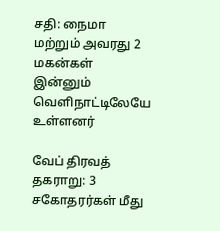சதி: நைமா மற்றும் அவரது 2 மகன்கள் இன்னும் வெளிநாட்டிலேயே உள்ளனர்

வேப் திரவத் தகராறு: 3 சகோதரர்கள் மீது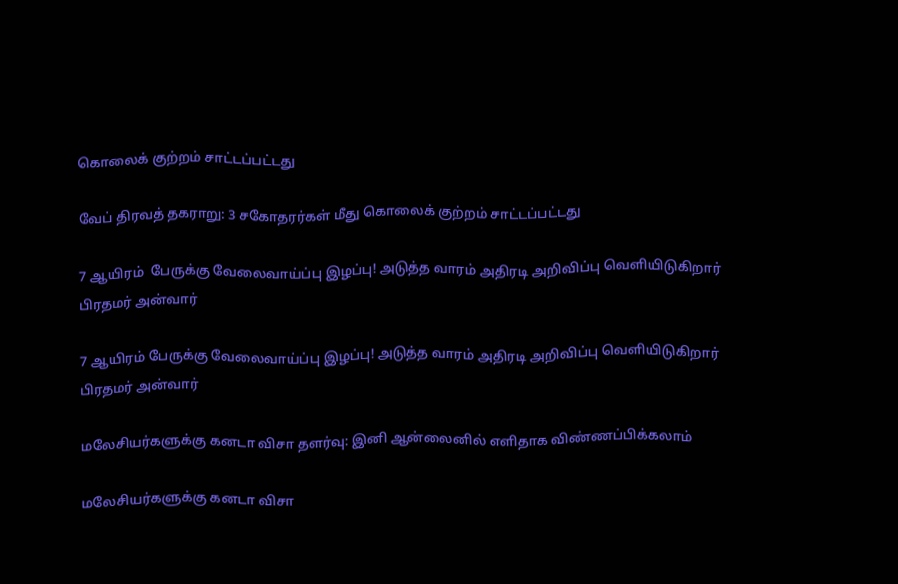கொலைக் குற்றம் சாட்டப்பட்டது

வேப் திரவத் தகராறு: 3 சகோதரர்கள் மீது கொலைக் குற்றம் சாட்டப்பட்டது

7 ஆயிரம்  பேருக்கு வேலைவாய்ப்பு இழப்பு! அடுத்த வாரம் அதிரடி அறிவிப்பு வெளியிடுகிறார் பிரதமர் அன்வார்

7 ஆயிரம் பேருக்கு வேலைவாய்ப்பு இழப்பு! அடுத்த வாரம் அதிரடி அறிவிப்பு வெளியிடுகிறார் பிரதமர் அன்வார்

மலேசியர்களுக்கு கனடா விசா தளர்வு: இனி ஆன்லைனில் எளிதாக விண்ணப்பிக்கலாம்

மலேசியர்களுக்கு கனடா விசா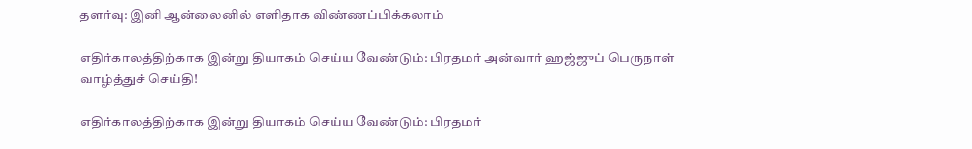தளர்வு: இனி ஆன்லைனில் எளிதாக விண்ணப்பிக்கலாம்

எதிர்காலத்திற்காக இன்று தியாகம் செய்ய வேண்டும்: பிரதமர் அன்வார் ஹஜ்ஜுப் பெருநாள் வாழ்த்துச் செய்தி!

எதிர்காலத்திற்காக இன்று தியாகம் செய்ய வேண்டும்: பிரதமர்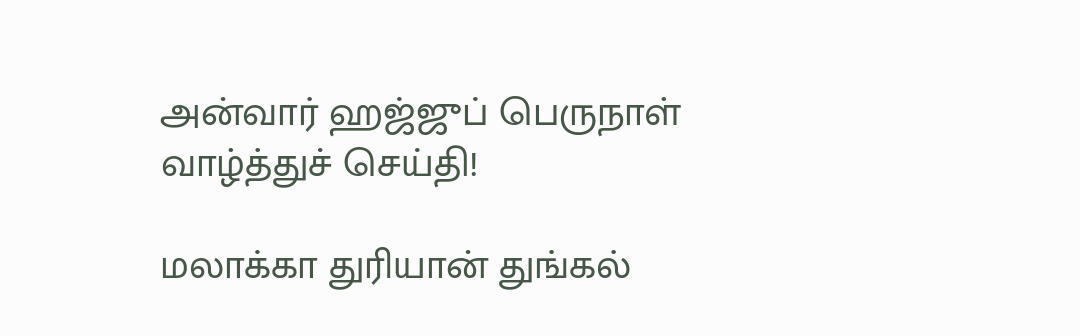அன்வார் ஹஜ்ஜுப் பெருநாள் வாழ்த்துச் செய்தி!

மலாக்கா துரியான் துங்கல்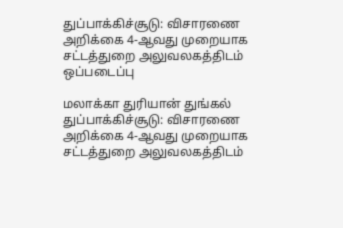துப்பாக்கிச்சூடு: விசாரணை அறிக்கை 4-ஆவது முறையாக சட்டத்துறை அலுவலகத்திடம்  ஒப்படைப்பு

மலாக்கா துரியான் துங்கல் துப்பாக்கிச்சூடு: விசாரணை அறிக்கை 4-ஆவது முறையாக சட்டத்துறை அலுவலகத்திடம்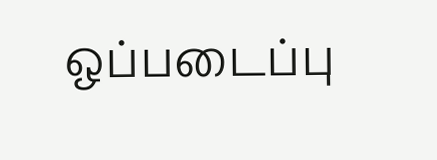ஒப்படைப்பு